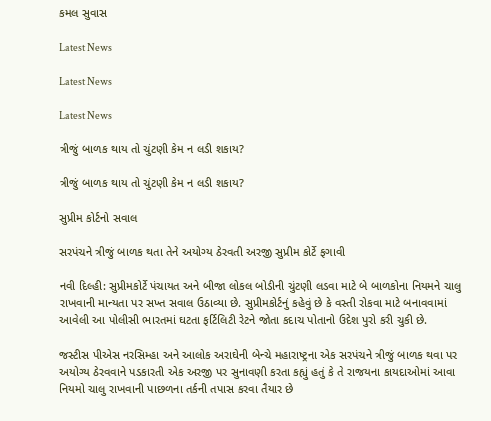કમલ સુવાસ

Latest News

Latest News

Latest News

ત્રીજું બાળક થાય તો ચુંટણી કેમ ન લડી શકાય?

ત્રીજું બાળક થાય તો ચુંટણી કેમ ન લડી શકાય?

સુપ્રીમ કોર્ટનો સવાલ

સરપંચને ત્રીજું બાળક થતા તેને અયોગ્ય ઠેરવતી અરજી સુપ્રીમ કોર્ટે ફગાવી

નવી દિલ્હી: સુપ્રીમકોર્ટે પંચાયત અને બીજા લોકલ બોડીની ચુંટણી લડવા માટે બે બાળકોના નિયમને ચાલુ રાખવાની માન્યતા પર સખ્ત સવાલ ઉઠાવ્યા છે. સુપ્રીમકોર્ટનું કહેવું છે કે વસ્તી રોકવા માટે બનાવવામાં આવેલી આ પોલીસી ભારતમાં ઘટતા ફર્ટિલિટી રેટને જોતા કદાચ પોતાનો ઉદેશ પુરો કરી ચુકી છે.

જસ્ટીસ પીએસ નરસિમ્હા અને આલોક અરાઘેની બેન્ચે મહારાષ્ટ્રના એક સરપંચને ત્રીજું બાળક થવા પર અયોગ્ય ઠેરવવાને પડકારતી એક અરજી પર સુનાવણી કરતા કહ્યું હતું કે તે રાજયના કાયદાઓમાં આવા નિયમો ચાલુ રાખવાની પાછળના તર્કની તપાસ કરવા તૈયાર છે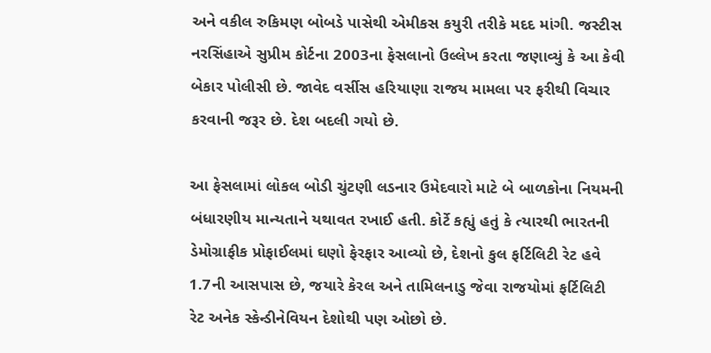અને વકીલ રુકિમણ બોબડે પાસેથી એમીકસ કયુરી તરીકે મદદ માંગી. જસ્ટીસ નરસિંહાએ સુપ્રીમ કોર્ટના 2003ના ફેસલાનો ઉલ્લેખ કરતા જણાવ્યું કે આ કેવી બેકાર પોલીસી છે. જાવેદ વર્સીસ હરિયાણા રાજય મામલા પર ફરીથી વિચાર કરવાની જરૂર છે. દેશ બદલી ગયો છે.

આ ફેસલામાં લોકલ બોડી ચુંટણી લડનાર ઉમેદવારો માટે બે બાળકોના નિયમની બંધારણીય માન્યતાને યથાવત રખાઈ હતી. કોર્ટે કહ્યું હતું કે ત્યારથી ભારતની ડેમોગ્રાફીક પ્રોફાઈલમાં ઘણો ફેરફાર આવ્યો છે, દેશનો કુલ ફર્ટિલિટી રેટ હવે 1.7ની આસપાસ છે, જયારે કેરલ અને તામિલનાડુ જેવા રાજયોમાં ફર્ટિલિટી રેટ અનેક સ્કેન્ડીનેવિયન દેશોથી પણ ઓછો છે.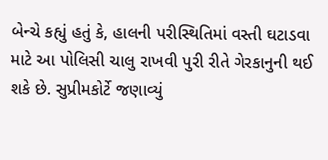બેન્ચે કહ્યું હતું કે, હાલની પરીસ્થિતિમાં વસ્તી ઘટાડવા માટે આ પોલિસી ચાલુ રાખવી પુરી રીતે ગેરકાનુની થઈ શકે છે. સુપ્રીમકોર્ટે જણાવ્યું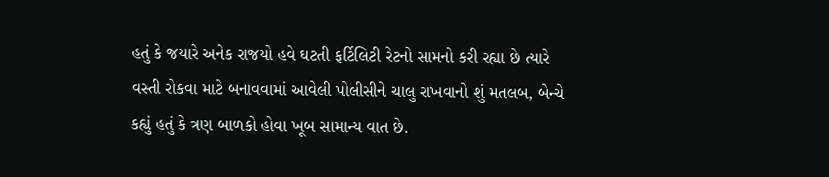હતું કે જયારે અનેક રાજયો હવે ઘટતી ફર્ટિલિટી રેટનો સામનો કરી રહ્યા છે ત્યારે વસ્તી રોકવા માટે બનાવવામાં આવેલી પોલીસીને ચાલુ રાખવાનો શું મતલબ, બેન્ચે કહ્યું હતું કે ત્રણ બાળકો હોવા ખૂબ સામાન્ય વાત છે.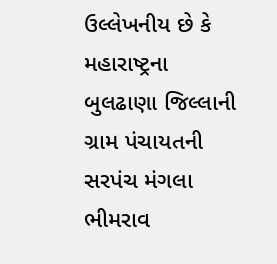ઉલ્લેખનીય છે કે મહારાષ્ટ્રના બુલઢાણા જિલ્લાની ગ્રામ પંચાયતની સરપંચ મંગલા ભીમરાવ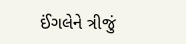ઈંગલેને ત્રીજું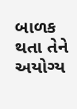બાળક થતા તેને અયોગ્ય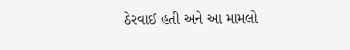ઠેરવાઈ હતી અને આ મામલો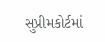સુપ્રીમકોર્ટમાં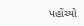પહોંચ્યો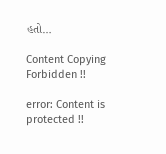હતો…

Content Copying Forbidden !!

error: Content is protected !!